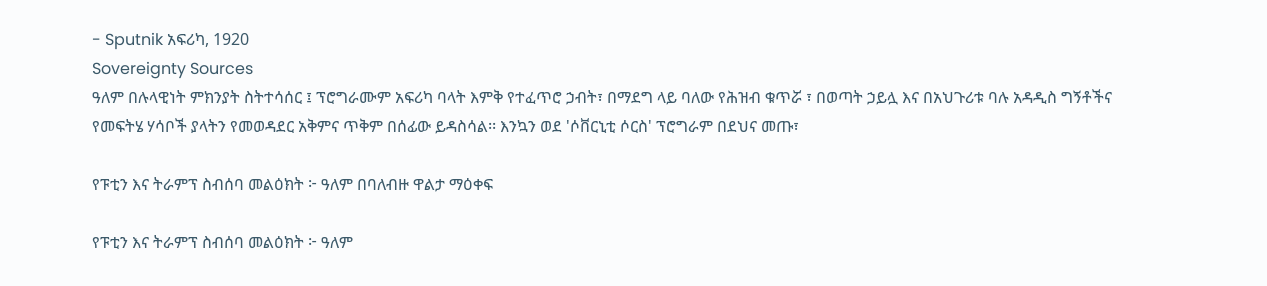- Sputnik አፍሪካ, 1920
Sovereignty Sources
ዓለም በሉላዊነት ምክንያት ስትተሳሰር ፤ ፕሮግራሙም አፍሪካ ባላት እምቅ የተፈጥሮ ኃብት፣ በማደግ ላይ ባለው የሕዝብ ቁጥሯ ፣ በወጣት ኃይሏ እና በአህጉሪቱ ባሉ አዳዲስ ግኝቶችና የመፍትሄ ሃሳቦች ያላትን የመወዳደር አቅምና ጥቅም በሰፊው ይዳስሳል፡፡ እንኳን ወደ 'ሶቨርኒቲ ሶርስ' ፕሮግራም በደህና መጡ፣

የፑቲን እና ትራምፕ ስብሰባ መልዕክት ፦ ዓለም በባለብዙ ዋልታ ማዕቀፍ

የፑቲን እና ትራምፕ ስብሰባ መልዕክት ፦ ዓለም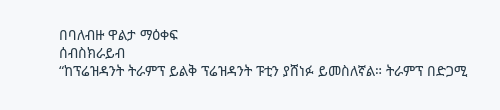በባለብዙ ዋልታ ማዕቀፍ
ሰብስክራይብ
“ከፕሬዝዳንት ትራምፕ ይልቅ ፕሬዝዳንት ፑቲን ያሸነፉ ይመስለኛል። ትራምፕ በድጋሚ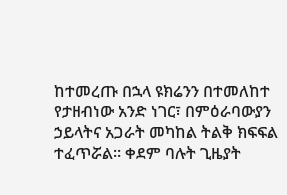ከተመረጡ በኋላ ዩክሬንን በተመለከተ የታዘብነው አንድ ነገር፣ በምዕራባውያን ኃይላትና አጋራት መካከል ትልቅ ክፍፍል ተፈጥሯል። ቀደም ባሉት ጊዜያት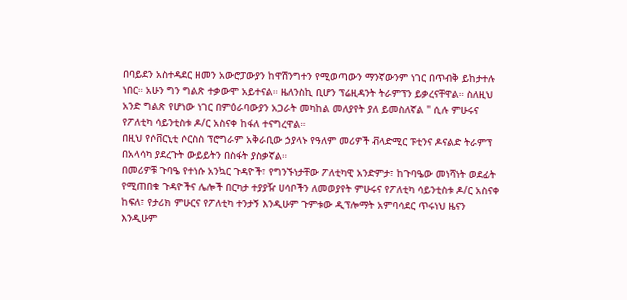በባይደን አስተዳደር ዘመን አውሮፓውያን ከዋሽንግተን የሚወጣውን ማንኛውንም ነገር በጥብቅ ይከታተሉ ነበር። አሁን ግን ግልጽ ተቃውሞ አይተናል። ዜለንስኪ ቢሆን ፕሬዚዳንት ትራምፕን ይቃረናቸዋል። ስለዚህ አንድ ግልጽ የሆነው ነገር በምዕራባውያን አጋራት መካከል መለያየት ያለ ይመስለኛል " ሲሉ ምሁሩና የፖለቲካ ሳይንቲስቱ ዶ/ር አስናቀ ከፋለ ተናግረዋል።
በዚህ የሶቨርኒቲ ሶርስስ ፕሮግራም አቅራቢው ኃያላኑ የዓለም መሪዎች ቭላድሚር ፑቲንና ዶናልድ ትራምፕ በአላሳካ ያደረጉት ውይይትን በስፋት ያስቃኛል።
በመሪዎቹ ጉባዔ የተነሱ አንኳር ጉዳዮች፣ የግንኙነታቸው ፖለቲካዊ አንድምታ፣ ከጉባዔው መነሻነት ወደፊት የሚጠበቁ ጉዳዮችና ሌሎች በርካታ ተያያዥ ሀሳቦችን ለመወያየት ምሁሩና የፖለቲካ ሳይንቲስቱ ዶ/ር አስናቀ ከፍለ፣ የታሪክ ምሁርና የፖለቲካ ተንታኝ እንዲሁም ጉምቱው ዲፕሎማት አምባሳደር ጥሩነህ ዜናን እንዲሁም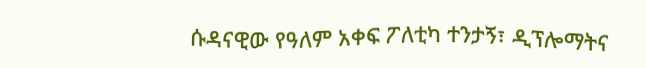ሱዳናዊው የዓለም አቀፍ ፖለቲካ ተንታኝ፣ ዲፕሎማትና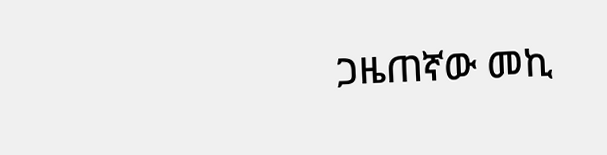ጋዜጠኛው መኪ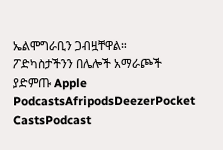ኤልሞግራቢን ጋብዟቸዋል።
ፖድካስታችንን በሌሎች አማራጮች ያድምጡ Apple PodcastsAfripodsDeezerPocket CastsPodcast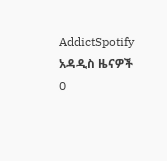AddictSpotify
አዳዲስ ዜናዎች
0